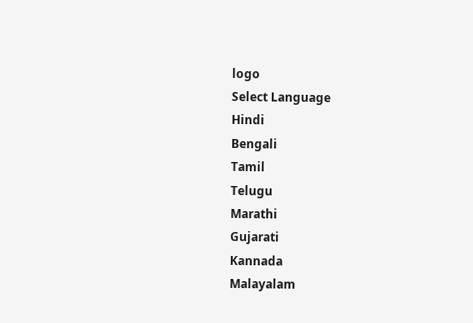logo
Select Language
Hindi
Bengali
Tamil
Telugu
Marathi
Gujarati
Kannada
Malayalam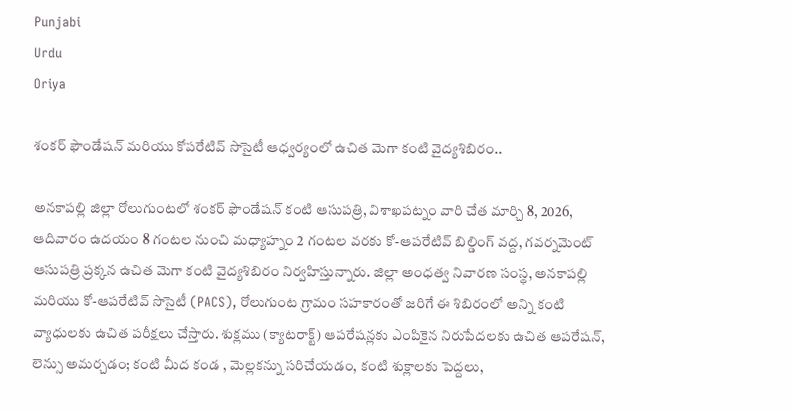Punjabi
Urdu
Oriya

శంకర్ ఫౌండేషన్ మరియు కోపరేటివ్ సొసైటీ ఆధ్వర్యంలో ఉచిత మెగా కంటి వైద్యశిబిరం..

అనకాపల్లి జిల్లా రోలుగుంటలో శంకర్ ఫౌండేషన్ కంటి ఆసుపత్రి, విశాఖపట్నం వారి చేత మార్చి 8, 2026, ఆదివారం ఉదయం 8 గంటల నుంచి మధ్యాహ్నం 2 గంటల వరకు కో-ఆపరేటివ్ బిల్డింగ్ వద్ద, గవర్నమెంట్ ఆసుపత్రి ప్రక్కన ఉచిత మెగా కంటి వైద్యశిబిరం నిర్వహిస్తున్నారు. జిల్లా అంధత్వ నివారణ సంస్థ, అనకాపల్లి మరియు కో-ఆపరేటివ్ సొసైటీ (PACS), రోలుగుంట గ్రామం సహకారంతో జరిగే ఈ శిబిరంలో అన్ని కంటి వ్యాధులకు ఉచిత పరీక్షలు చేస్తారు. శుక్లము (క్యాటరాక్ట్) ఆపరేషన్లకు ఎంపికైన నిరుపేదలకు ఉచిత ఆపరేషన్, లెన్సు అమర్చడం; కంటి మీద కండ , మెల్లకన్ను సరిచేయడం, కంటి శుక్లాలకు పెద్దలు,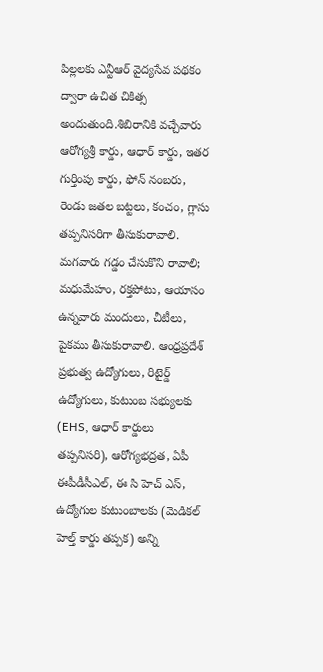పిల్లలకు ఎన్టీఆర్ వైద్యసేవ పథకం ద్వారా ఉచిత చికిత్స అందుతుంది.శిబిరానికి వచ్చేవారు ఆరోగ్యశ్రీ కార్డు, ఆధార్ కార్డు, ఇతర గుర్తింపు కార్డు, ఫోన్ నంబరు, రెండు జతల బట్టలు, కంచం, గ్లాసు తప్పనిసరిగా తీసుకురావాలి. మగవారు గడ్డం చేసుకొని రావాలి; మధుమేహం, రక్తపోటు, ఆయాసం ఉన్నవారు మందులు, చీటీలు, పైకము తీసుకురావాలి. ఆంధ్రప్రదేశ్ ప్రభుత్వ ఉద్యోగులు, రిటైర్డ్ ఉద్యోగులు, కుటుంబ సభ్యులకు (EHS, ఆధార్ కార్డులు తప్పనిసరి), ఆరోగ్యభద్రత, ఏపీ ఈపీడీసీఎల్, ఈ సి హెచ్ ఎస్, ఉద్యోగుల కుటుంబాలకు (మెడికల్ హెల్త్ కార్డు తప్పక) అన్ని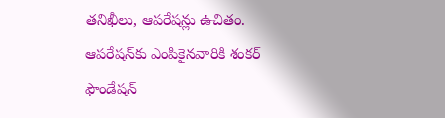తనిఖీలు, ఆపరేషన్లు ఉచితం. ఆపరేషన్‌కు ఎంపికైనవారికి శంకర్ ఫౌండేషన్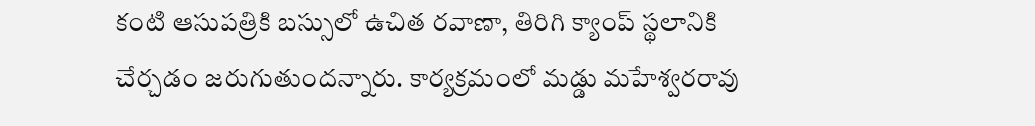కంటి ఆసుపత్రికి బస్సులో ఉచిత రవాణా, తిరిగి క్యాంప్ స్థలానికి చేర్చడం జరుగుతుందన్నారు. కార్యక్రమంలో మడ్డు మహేశ్వరరావు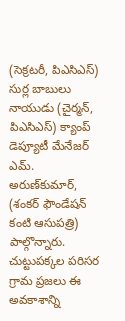(సెక్రటరీ, పిఎసిఎస్) సుర్ల బాబులు నాయుడు (చైర్మన్, పిఎసిఎస్) క్యాంప్ డెప్యూటీ మేనేజర్ ఎమ్. అరుణ్‌కుమార్, (శంకర్ ఫౌండేషన్ కంటి ఆసుపత్రి) పాల్గొన్నారు. చుట్టుపక్కల పరిసర గ్రామ ప్రజలు ఈ అవకాశాన్ని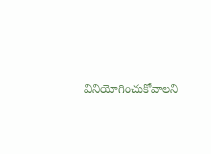వినియోగించుకోవాలని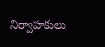నిర్వాహకులు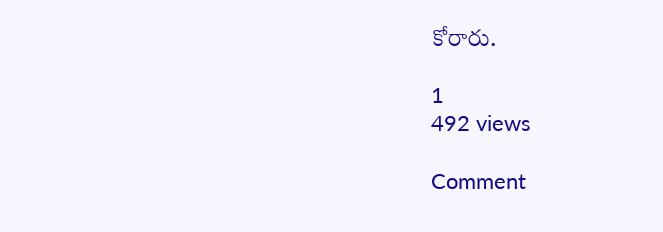కోరారు.

1
492 views

Comment